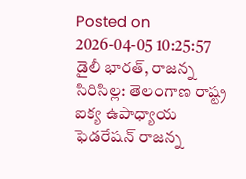Posted on 2026-04-05 10:25:57
డైలీ భారత్, రాజన్న సిరిసిల్ల: తెలంగాణ రాష్ట్ర ఐక్య ఉపాధ్యాయ ఫెడరేషన్ రాజన్న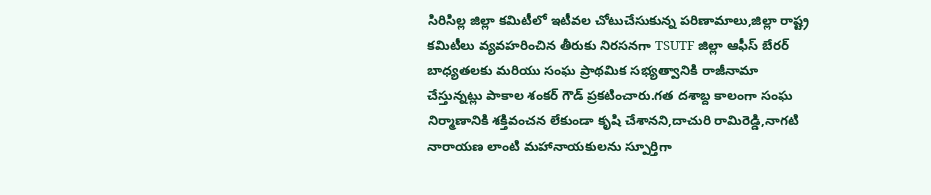సిరిసిల్ల జిల్లా కమిటీలో ఇటీవల చోటుచేసుకున్న పరిణామాలు,జిల్లా రాష్ట్ర కమిటీలు వ్యవహరించిన తీరుకు నిరసనగా TSUTF జిల్లా ఆఫీస్ బేరర్ బాధ్యతలకు మరియు సంఘ ప్రాథమిక సభ్యత్వానికి రాజీనామా చేస్తున్నట్లు పాకాల శంకర్ గౌడ్ ప్రకటించారు.గత దశాబ్ద కాలంగా సంఘ నిర్మాణానికి శక్తివంచన లేకుండా కృషి చేశానని,దాచురి రామిరెడ్డి,నాగటి నారాయణ లాంటి మహానాయకులను స్పూర్తిగా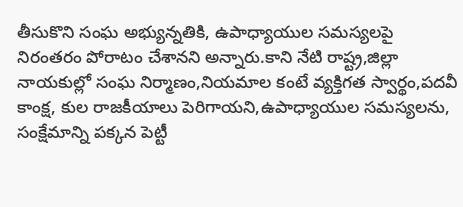తీసుకొని సంఘ అభ్యున్నతికి, ఉపాధ్యాయుల సమస్యలపై నిరంతరం పోరాటం చేశానని అన్నారు.కాని నేటి రాష్ట్ర,జిల్లా నాయకుల్లో సంఘ నిర్మాణం,నియమాల కంటే వ్యక్తిగత స్వార్థం,పదవీ కాంక్ష, కుల రాజకీయాలు పెరిగాయని,ఉపాధ్యాయుల సమస్యలను, సంక్షేమాన్ని పక్కన పెట్టీ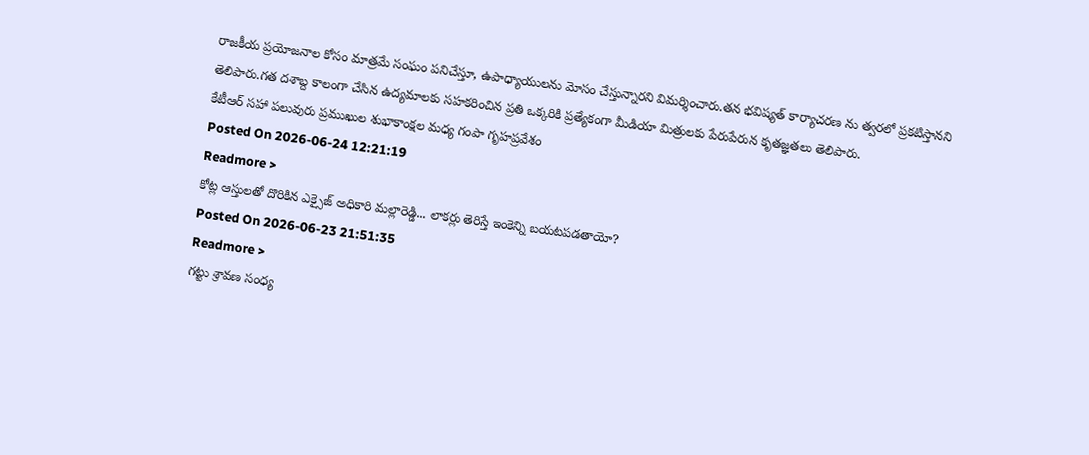రాజకీయ ప్రయోజనాల కోసం మాత్రమే సంఘం పనిచేస్తూ, ఉపాధ్యాయులను మోసం చేస్తున్నారని విమర్శించారు.తన భవిష్యత్ కార్యాచరణ ను త్వరలో ప్రకటిస్తానని తెలిపారు.గత దశాబ్ద కాలంగా చేసిన ఉద్యమాలకు సహకరించిన ప్రతి ఒక్కరికి ప్రత్యేకంగా మీడియా మిత్రులకు పేరుపేరున కృతజ్ఞతలు తెలిపారు.
కేటీఆర్ సహా పలువురు ప్రముఖుల శుభాకాంక్షల మధ్య గంపా గృహప్రవేశం
Posted On 2026-06-24 12:21:19
Readmore >
కోట్ల ఆస్తులతో దొరికిన ఎక్సైజ్ అధికారి మల్లారెడ్డి... లాకర్లు తెరిస్తే ఇంకెన్ని బయటపడతాయో?
Posted On 2026-06-23 21:51:35
Readmore >
గట్టు శ్రావణ సంధ్య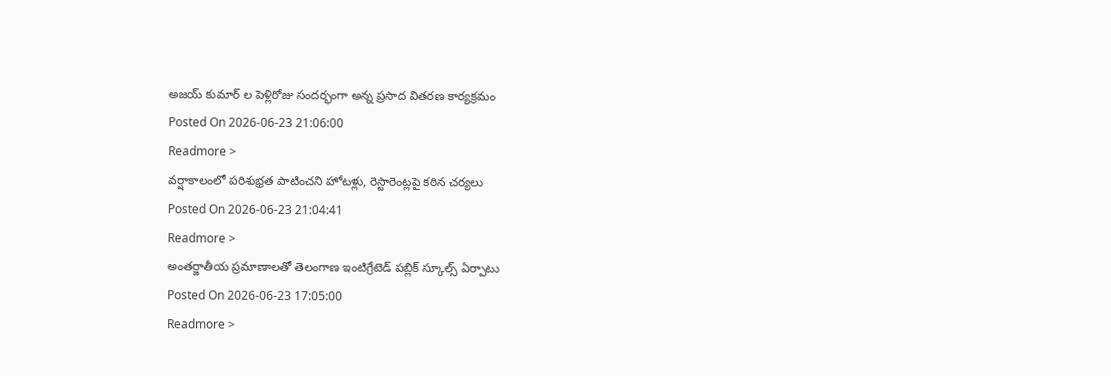అజయ్ కుమార్ ల పెళ్లిరోజు సందర్భంగా అన్న ప్రసాద వితరణ కార్యక్రమం
Posted On 2026-06-23 21:06:00
Readmore >
వర్షాకాలంలో పరిశుభ్రత పాటించని హోటళ్లు, రెస్టారెంట్లపై కఠిన చర్యలు
Posted On 2026-06-23 21:04:41
Readmore >
అంతర్జాతీయ ప్రమాణాలతో తెలంగాణ ఇంటిగ్రేటెడ్ పబ్లిక్ స్కూల్స్ ఏర్పాటు
Posted On 2026-06-23 17:05:00
Readmore >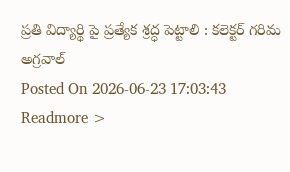ప్రతి విద్యార్థి పై ప్రత్యేక శ్రద్ధ పెట్టాలి : కలెక్టర్ గరిమ అగ్రవాల్
Posted On 2026-06-23 17:03:43
Readmore >